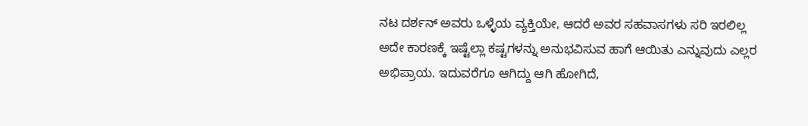ನಟ ದರ್ಶನ್ ಅವರು ಒಳ್ಳೆಯ ವ್ಯಕ್ತಿಯೇ, ಆದರೆ ಅವರ ಸಹವಾಸಗಳು ಸರಿ ಇರಲಿಲ್ಲ ಅದೇ ಕಾರಣಕ್ಕೆ ಇಷ್ಟೆಲ್ಲಾ ಕಷ್ಟಗಳನ್ನು ಅನುಭವಿಸುವ ಹಾಗೆ ಆಯಿತು ಎನ್ನುವುದು ಎಲ್ಲರ ಅಭಿಪ್ರಾಯ. ಇದುವರೆಗೂ ಆಗಿದ್ದು ಆಗಿ ಹೋಗಿದೆ,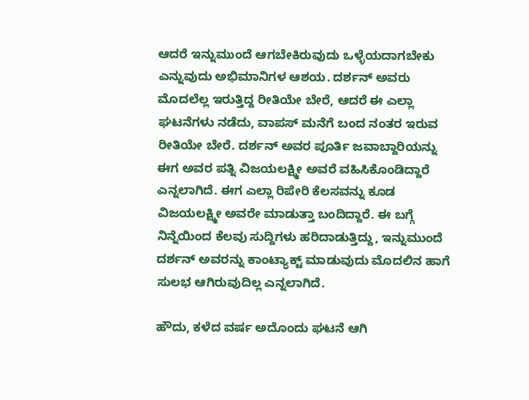ಆದರೆ ಇನ್ನುಮುಂದೆ ಆಗಬೇಕಿರುವುದು ಒಳ್ಳೆಯದಾಗಬೇಕು ಎನ್ನುವುದು ಅಭಿಮಾನಿಗಳ ಆಶಯ. ದರ್ಶನ್ ಅವರು ಮೊದಲೆಲ್ಲ ಇರುತ್ತಿದ್ದ ರೀತಿಯೇ ಬೇರೆ, ಆದರೆ ಈ ಎಲ್ಲಾ ಘಟನೆಗಳು ನಡೆದು, ವಾಪಸ್ ಮನೆಗೆ ಬಂದ ನಂತರ ಇರುವ ರೀತಿಯೇ ಬೇರೆ. ದರ್ಶನ್ ಅವರ ಪೂರ್ತಿ ಜವಾಬ್ದಾರಿಯನ್ನು ಈಗ ಅವರ ಪತ್ನಿ ವಿಜಯಲಕ್ಷ್ಮೀ ಅವರೆ ವಹಿಸಿಕೊಂಡಿದ್ದಾರೆ ಎನ್ನಲಾಗಿದೆ. ಈಗ ಎಲ್ಲಾ ರಿಪೇರಿ ಕೆಲಸವನ್ನು ಕೂಡ ವಿಜಯಲಕ್ಷ್ಮೀ ಅವರೇ ಮಾಡುತ್ತಾ ಬಂದಿದ್ದಾರೆ. ಈ ಬಗ್ಗೆ ನಿನ್ನೆಯಿಂದ ಕೆಲವು ಸುದ್ದಿಗಳು ಹರಿದಾಡುತ್ತಿದ್ದು, ಇನ್ನುಮುಂದೆ ದರ್ಶನ್ ಅವರನ್ನು ಕಾಂಟ್ಯಾಕ್ಟ್ ಮಾಡುವುದು ಮೊದಲಿನ ಹಾಗೆ ಸುಲಭ ಆಗಿರುವುದಿಲ್ಲ ಎನ್ನಲಾಗಿದೆ.

ಹೌದು, ಕಳೆದ ವರ್ಷ ಅದೊಂದು ಘಟನೆ ಆಗಿ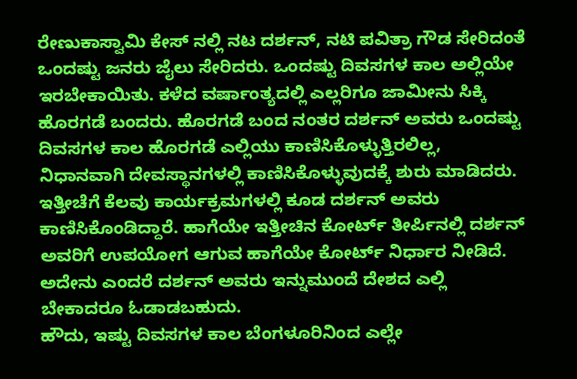ರೇಣುಕಾಸ್ವಾಮಿ ಕೇಸ್ ನಲ್ಲಿ ನಟ ದರ್ಶನ್, ನಟಿ ಪವಿತ್ರಾ ಗೌಡ ಸೇರಿದಂತೆ ಒಂದಷ್ಟು ಜನರು ಜೈಲು ಸೇರಿದರು. ಒಂದಷ್ಟು ದಿವಸಗಳ ಕಾಲ ಅಲ್ಲಿಯೇ ಇರಬೇಕಾಯಿತು. ಕಳೆದ ವರ್ಷಾಂತ್ಯದಲ್ಲಿ ಎಲ್ಲರಿಗೂ ಜಾಮೀನು ಸಿಕ್ಕಿ ಹೊರಗಡೆ ಬಂದರು. ಹೊರಗಡೆ ಬಂದ ನಂತರ ದರ್ಶನ್ ಅವರು ಒಂದಷ್ಟು ದಿವಸಗಳ ಕಾಲ ಹೊರಗಡೆ ಎಲ್ಲಿಯು ಕಾಣಿಸಿಕೊಳ್ಳುತ್ತಿರಲಿಲ್ಲ, ನಿಧಾನವಾಗಿ ದೇವಸ್ಥಾನಗಳಲ್ಲಿ ಕಾಣಿಸಿಕೊಳ್ಳುವುದಕ್ಕೆ ಶುರು ಮಾಡಿದರು. ಇತ್ತೀಚೆಗೆ ಕೆಲವು ಕಾರ್ಯಕ್ರಮಗಳಲ್ಲಿ ಕೂಡ ದರ್ಶನ್ ಅವರು ಕಾಣಿಸಿಕೊಂಡಿದ್ದಾರೆ. ಹಾಗೆಯೇ ಇತ್ತೀಚಿನ ಕೋರ್ಟ್ ತೀರ್ಪಿನಲ್ಲಿ ದರ್ಶನ್ ಅವರಿಗೆ ಉಪಯೋಗ ಆಗುವ ಹಾಗೆಯೇ ಕೋರ್ಟ್ ನಿರ್ಧಾರ ನೀಡಿದೆ. ಅದೇನು ಎಂದರೆ ದರ್ಶನ್ ಅವರು ಇನ್ನುಮುಂದೆ ದೇಶದ ಎಲ್ಲಿ ಬೇಕಾದರೂ ಓಡಾಡಬಹುದು.
ಹೌದು, ಇಷ್ಟು ದಿವಸಗಳ ಕಾಲ ಬೆಂಗಳೂರಿನಿಂದ ಎಲ್ಲೇ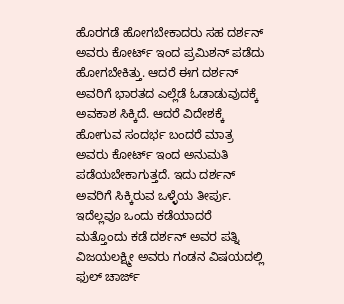ಹೊರಗಡೆ ಹೋಗಬೇಕಾದರು ಸಹ ದರ್ಶನ್ ಅವರು ಕೋರ್ಟ್ ಇಂದ ಪ್ರಮಿಶನ್ ಪಡೆದು ಹೋಗಬೇಕಿತ್ತು. ಆದರೆ ಈಗ ದರ್ಶನ್ ಅವರಿಗೆ ಭಾರತದ ಎಲ್ಲೆಡೆ ಓಡಾಡುವುದಕ್ಕೆ ಅವಕಾಶ ಸಿಕ್ಕಿದೆ. ಆದರೆ ವಿದೇಶಕ್ಕೆ ಹೋಗುವ ಸಂದರ್ಭ ಬಂದರೆ ಮಾತ್ರ ಅವರು ಕೋರ್ಟ್ ಇಂದ ಅನುಮತಿ ಪಡೆಯಬೇಕಾಗುತ್ತದೆ. ಇದು ದರ್ಶನ್ ಅವರಿಗೆ ಸಿಕ್ಕಿರುವ ಒಳ್ಳೆಯ ತೀರ್ಪು. ಇದೆಲ್ಲವೂ ಒಂದು ಕಡೆಯಾದರೆ ಮತ್ತೊಂದು ಕಡೆ ದರ್ಶನ್ ಅವರ ಪತ್ನಿ ವಿಜಯಲಕ್ಷ್ಮೀ ಅವರು ಗಂಡನ ವಿಷಯದಲ್ಲಿ ಫುಲ್ ಚಾರ್ಜ್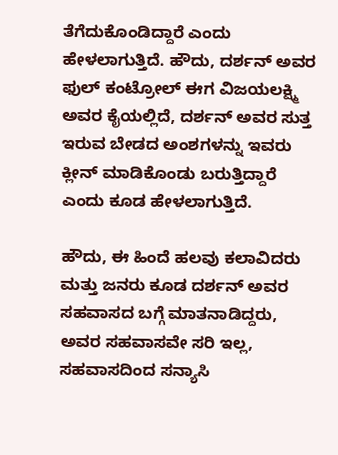ತೆಗೆದುಕೊಂಡಿದ್ದಾರೆ ಎಂದು ಹೇಳಲಾಗುತ್ತಿದೆ. ಹೌದು, ದರ್ಶನ್ ಅವರ ಫುಲ್ ಕಂಟ್ರೋಲ್ ಈಗ ವಿಜಯಲಕ್ಷ್ಮಿ ಅವರ ಕೈಯಲ್ಲಿದೆ, ದರ್ಶನ್ ಅವರ ಸುತ್ತ ಇರುವ ಬೇಡದ ಅಂಶಗಳನ್ನು ಇವರು ಕ್ಲೀನ್ ಮಾಡಿಕೊಂಡು ಬರುತ್ತಿದ್ದಾರೆ ಎಂದು ಕೂಡ ಹೇಳಲಾಗುತ್ತಿದೆ.

ಹೌದು, ಈ ಹಿಂದೆ ಹಲವು ಕಲಾವಿದರು ಮತ್ತು ಜನರು ಕೂಡ ದರ್ಶನ್ ಅವರ ಸಹವಾಸದ ಬಗ್ಗೆ ಮಾತನಾಡಿದ್ದರು, ಅವರ ಸಹವಾಸವೇ ಸರಿ ಇಲ್ಲ, ಸಹವಾಸದಿಂದ ಸನ್ಯಾಸಿ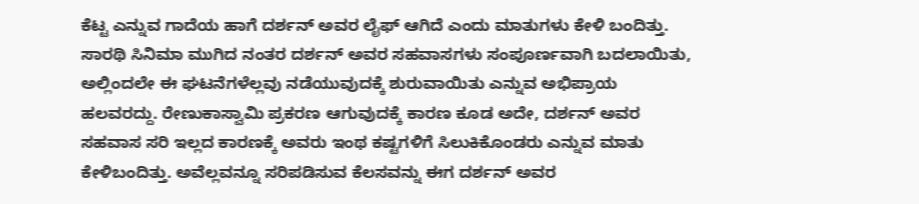ಕೆಟ್ಟ ಎನ್ನುವ ಗಾದೆಯ ಹಾಗೆ ದರ್ಶನ್ ಅವರ ಲೈಫ್ ಆಗಿದೆ ಎಂದು ಮಾತುಗಳು ಕೇಳಿ ಬಂದಿತ್ತು. ಸಾರಥಿ ಸಿನಿಮಾ ಮುಗಿದ ನಂತರ ದರ್ಶನ್ ಅವರ ಸಹವಾಸಗಳು ಸಂಪೂರ್ಣವಾಗಿ ಬದಲಾಯಿತು, ಅಲ್ಲಿಂದಲೇ ಈ ಘಟನೆಗಳೆಲ್ಲವು ನಡೆಯುವುದಕ್ಕೆ ಶುರುವಾಯಿತು ಎನ್ನುವ ಅಭಿಪ್ರಾಯ ಹಲವರದ್ದು. ರೇಣುಕಾಸ್ವಾಮಿ ಪ್ರಕರಣ ಆಗುವುದಕ್ಕೆ ಕಾರಣ ಕೂಡ ಅದೇ, ದರ್ಶನ್ ಅವರ ಸಹವಾಸ ಸರಿ ಇಲ್ಲದ ಕಾರಣಕ್ಕೆ ಅವರು ಇಂಥ ಕಷ್ಟಗಳಿಗೆ ಸಿಲುಕಿಕೊಂಡರು ಎನ್ನುವ ಮಾತು ಕೇಳಿಬಂದಿತ್ತು. ಅವೆಲ್ಲವನ್ನೂ ಸರಿಪಡಿಸುವ ಕೆಲಸವನ್ನು ಈಗ ದರ್ಶನ್ ಅವರ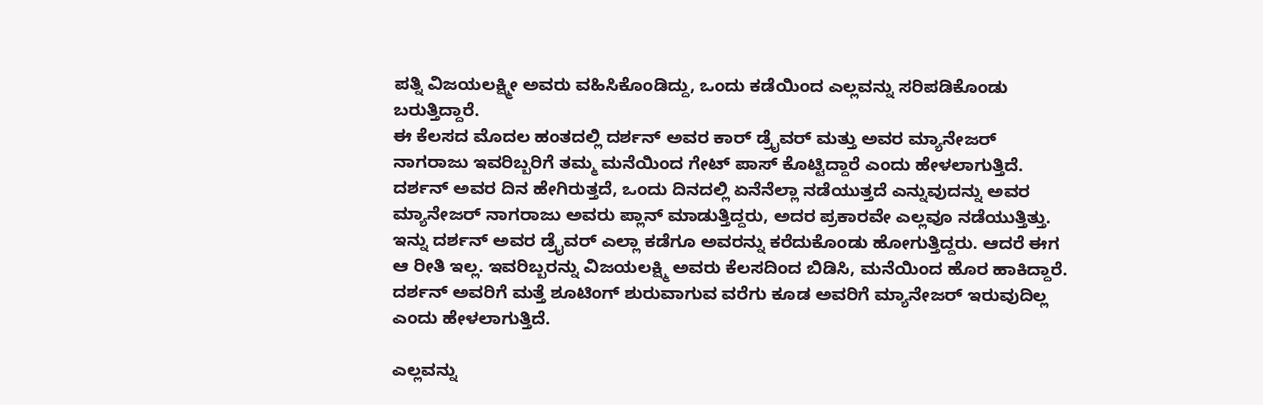ಪತ್ನಿ ವಿಜಯಲಕ್ಷ್ಮೀ ಅವರು ವಹಿಸಿಕೊಂಡಿದ್ದು, ಒಂದು ಕಡೆಯಿಂದ ಎಲ್ಲವನ್ನು ಸರಿಪಡಿಕೊಂಡು ಬರುತ್ತಿದ್ದಾರೆ.
ಈ ಕೆಲಸದ ಮೊದಲ ಹಂತದಲ್ಲಿ ದರ್ಶನ್ ಅವರ ಕಾರ್ ಡ್ರೈವರ್ ಮತ್ತು ಅವರ ಮ್ಯಾನೇಜರ್ ನಾಗರಾಜು ಇವರಿಬ್ಬರಿಗೆ ತಮ್ಮ ಮನೆಯಿಂದ ಗೇಟ್ ಪಾಸ್ ಕೊಟ್ಟಿದ್ದಾರೆ ಎಂದು ಹೇಳಲಾಗುತ್ತಿದೆ. ದರ್ಶನ್ ಅವರ ದಿನ ಹೇಗಿರುತ್ತದೆ, ಒಂದು ದಿನದಲ್ಲಿ ಏನೆನೆಲ್ಲಾ ನಡೆಯುತ್ತದೆ ಎನ್ನುವುದನ್ನು ಅವರ ಮ್ಯಾನೇಜರ್ ನಾಗರಾಜು ಅವರು ಪ್ಲಾನ್ ಮಾಡುತ್ತಿದ್ದರು, ಅದರ ಪ್ರಕಾರವೇ ಎಲ್ಲವೂ ನಡೆಯುತ್ತಿತ್ತು. ಇನ್ನು ದರ್ಶನ್ ಅವರ ಡ್ರೈವರ್ ಎಲ್ಲಾ ಕಡೆಗೂ ಅವರನ್ನು ಕರೆದುಕೊಂಡು ಹೋಗುತ್ತಿದ್ದರು. ಆದರೆ ಈಗ ಆ ರೀತಿ ಇಲ್ಲ. ಇವರಿಬ್ಬರನ್ನು ವಿಜಯಲಕ್ಷ್ಮಿ ಅವರು ಕೆಲಸದಿಂದ ಬಿಡಿಸಿ, ಮನೆಯಿಂದ ಹೊರ ಹಾಕಿದ್ದಾರೆ. ದರ್ಶನ್ ಅವರಿಗೆ ಮತ್ತೆ ಶೂಟಿಂಗ್ ಶುರುವಾಗುವ ವರೆಗು ಕೂಡ ಅವರಿಗೆ ಮ್ಯಾನೇಜರ್ ಇರುವುದಿಲ್ಲ ಎಂದು ಹೇಳಲಾಗುತ್ತಿದೆ.

ಎಲ್ಲವನ್ನು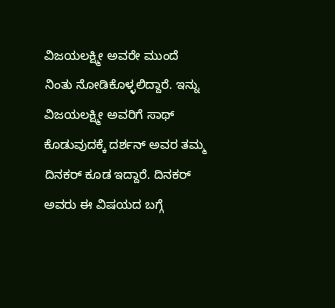ವಿಜಯಲಕ್ಷ್ಮೀ ಅವರೇ ಮುಂದೆ ನಿಂತು ನೋಡಿಕೊಳ್ಳಲಿದ್ದಾರೆ. ಇನ್ನು ವಿಜಯಲಕ್ಷ್ಮೀ ಅವರಿಗೆ ಸಾಥ್ ಕೊಡುವುದಕ್ಕೆ ದರ್ಶನ್ ಅವರ ತಮ್ಮ ದಿನಕರ್ ಕೂಡ ಇದ್ದಾರೆ. ದಿನಕರ್ ಅವರು ಈ ವಿಷಯದ ಬಗ್ಗೆ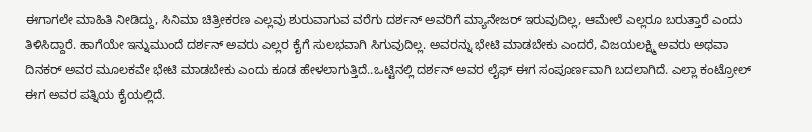ಈಗಾಗಲೇ ಮಾಹಿತಿ ನೀಡಿದ್ದು, ಸಿನಿಮಾ ಚಿತ್ರೀಕರಣ ಎಲ್ಲವು ಶುರುವಾಗುವ ವರೆಗು ದರ್ಶನ್ ಅವರಿಗೆ ಮ್ಯಾನೇಜರ್ ಇರುವುದಿಲ್ಲ, ಆಮೇಲೆ ಎಲ್ಲರೂ ಬರುತ್ತಾರೆ ಎಂದು ತಿಳಿಸಿದ್ದಾರೆ. ಹಾಗೆಯೇ ಇನ್ನುಮುಂದೆ ದರ್ಶನ್ ಅವರು ಎಲ್ಲರ ಕೈಗೆ ಸುಲಭವಾಗಿ ಸಿಗುವುದಿಲ್ಲ. ಅವರನ್ನು ಭೇಟಿ ಮಾಡಬೇಕು ಎಂದರೆ, ವಿಜಯಲಕ್ಷ್ಮಿ ಅವರು ಅಥವಾ ದಿನಕರ್ ಅವರ ಮೂಲಕವೇ ಭೇಟಿ ಮಾಡಬೇಕು ಎಂದು ಕೂಡ ಹೇಳಲಾಗುತ್ತಿದೆ..ಒಟ್ಟಿನಲ್ಲಿ ದರ್ಶನ್ ಅವರ ಲೈಫ್ ಈಗ ಸಂಪೂರ್ಣವಾಗಿ ಬದಲಾಗಿದೆ. ಎಲ್ಲಾ ಕಂಟ್ರೋಲ್ ಈಗ ಅವರ ಪತ್ನಿಯ ಕೈಯಲ್ಲಿದೆ.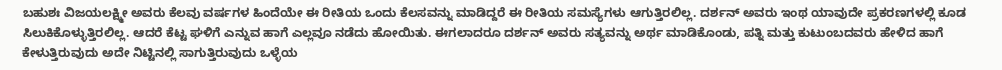ಬಹುಶಃ ವಿಜಯಲಕ್ಷ್ಮೀ ಅವರು ಕೆಲವು ವರ್ಷಗಳ ಹಿಂದೆಯೇ ಈ ರೀತಿಯ ಒಂದು ಕೆಲಸವನ್ನು ಮಾಡಿದ್ದರೆ ಈ ರೀತಿಯ ಸಮಸ್ಯೆಗಳು ಆಗುತ್ತಿರಲಿಲ್ಲ. ದರ್ಶನ್ ಅವರು ಇಂಥ ಯಾವುದೇ ಪ್ರಕರಣಗಳಲ್ಲಿ ಕೂಡ ಸಿಲುಕಿಕೊಳ್ಳುತ್ತಿರಲಿಲ್ಲ. ಆದರೆ ಕೆಟ್ಟ ಘಳಿಗೆ ಎನ್ನುವ ಹಾಗೆ ಎಲ್ಲವೂ ನಡೆದು ಹೋಯಿತು. ಈಗಲಾದರೂ ದರ್ಶನ್ ಅವರು ಸತ್ಯವನ್ನು ಅರ್ಥ ಮಾಡಿಕೊಂಡು, ಪತ್ನಿ ಮತ್ತು ಕುಟುಂಬದವರು ಹೇಳಿದ ಹಾಗೆ ಕೇಳುತ್ತಿರುವುದು ಅದೇ ನಿಟ್ಟಿನಲ್ಲಿ ಸಾಗುತ್ತಿರುವುದು ಒಳ್ಳೆಯ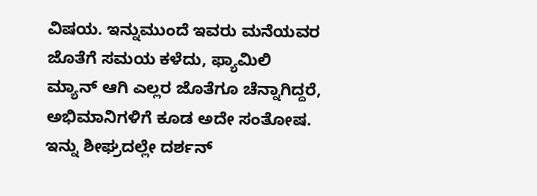ವಿಷಯ. ಇನ್ನುಮುಂದೆ ಇವರು ಮನೆಯವರ ಜೊತೆಗೆ ಸಮಯ ಕಳೆದು, ಫ್ಯಾಮಿಲಿ ಮ್ಯಾನ್ ಆಗಿ ಎಲ್ಲರ ಜೊತೆಗೂ ಚೆನ್ನಾಗಿದ್ದರೆ, ಅಭಿಮಾನಿಗಳಿಗೆ ಕೂಡ ಅದೇ ಸಂತೋಷ. ಇನ್ನು ಶೀಘ್ರದಲ್ಲೇ ದರ್ಶನ್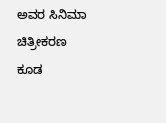ಅವರ ಸಿನಿಮಾ ಚಿತ್ರೀಕರಣ ಕೂಡ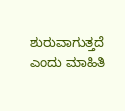ಶುರುವಾಗುತ್ತದೆ ಎಂದು ಮಾಹಿತಿ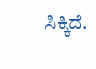ಸಿಕ್ಕಿದೆ.